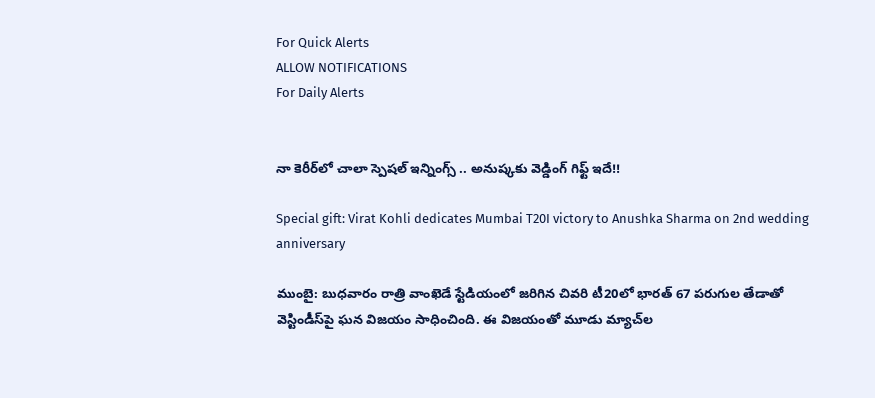For Quick Alerts
ALLOW NOTIFICATIONS
For Daily Alerts


నా కెరీర్‌లో చాలా స్పెషల్‌ ఇన్నింగ్స్‌ .. అనుష్కకు వెడ్డింగ్‌ గిఫ్ట్‌ ఇదే!!

Special gift: Virat Kohli dedicates Mumbai T20I victory to Anushka Sharma on 2nd wedding anniversary

ముంబై: బుధవారం రాత్రి వాంఖెడే స్టేడియంలో జరిగిన చివరి టీ20లో భారత్‌ 67 పరుగుల తేడాతో వెస్టిండీస్‌పై ఘన విజయం సాధించింది. ఈ విజయంతో మూడు మ్యాచ్‌ల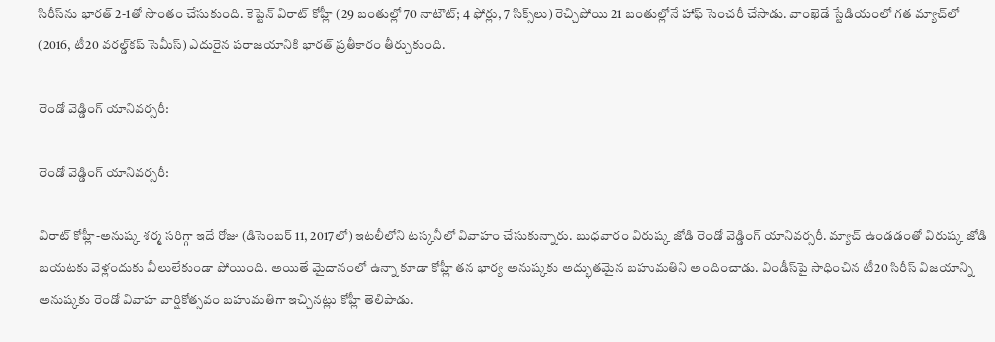సిరీస్‌ను భారత్ 2-1తో సొంతం చేసుకుంది. కెప్టెన్ విరాట్ కోహ్లీ (29 బంతుల్లో 70 నాటౌట్‌; 4 ఫోర్లు, 7 సిక్స్‌లు) రెచ్చిపోయి 21 బంతుల్లోనే హాఫ్ సెంచరీ చేసాడు. వాంఖెడే స్టేడియంలో గత మ్యాచ్‌లో (2016, టీ20 వరల్డ్‌కప్‌ సెమీస్‌) ఎదురైన పరాజయానికి భారత్ ప్రతీకారం తీర్చుకుంది.

రెండో వెడ్డింగ్‌ యానివర్సరీ:

రెండో వెడ్డింగ్‌ యానివర్సరీ:

విరాట్‌ కోహ్లీ-అనుష్క శర్మ సరిగ్గా ఇదే రోజు (డిసెంబర్‌ 11, 2017లో) ఇటలీలోని టస్కనీలో వివాహం చేసుకున్నారు. బుధవారం విరుష్క జోడి రెండో వెడ్డింగ్‌ యానివర్సరీ. మ్యాచ్ ఉండడంతో విరుష్క జోడి బయటకు వెళ్లందుకు వీలులేకుండా పోయింది. అయితే మైదానంలో ఉన్నా కూడా కోహ్లీ తన భార్య అనుష్కకు అద్భుతమైన బహుమతిని అందించాడు. విండీస్‌పై సాధించిన టీ20 సిరీస్‌ విజయాన్ని అనుష్కకు రెండో వివాహ వార్షికోత్సవం బహుమతిగా ఇచ్చినట్లు కోహ్లీ తెలిపాడు.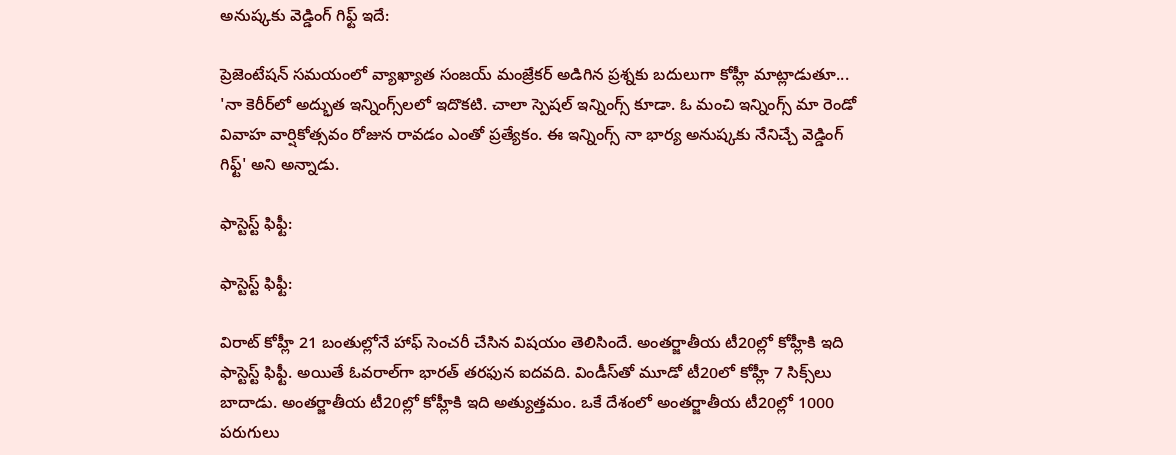అనుష్కకు వెడ్డింగ్‌ గిఫ్ట్‌ ఇదే:

ప్రెజెంటేషన్‌ సమయంలో వ్యాఖ్యాత సంజయ్‌ మంజ్రేకర్‌ అడిగిన ప్రశ్నకు బదులుగా కోహ్లీ మాట్లాడుతూ... 'నా కెరీర్‌లో అద్భుత ఇన్నింగ్స్‌లలో ఇదొకటి. చాలా స్పెషల్‌ ఇన్నింగ్స్‌ కూడా. ఓ మంచి ఇన్నింగ్స్ మా రెండో వివాహ వార్షికోత్సవం రోజున రావడం ఎంతో ప్రత్యేకం. ఈ ఇన్నింగ్స్‌ నా భార్య అనుష్కకు నేనిచ్చే వెడ్డింగ్‌ గిఫ్ట్‌' అని అన్నాడు.

ఫాస్టెస్ట్‌ ఫిఫ్టీ:

ఫాస్టెస్ట్‌ ఫిఫ్టీ:

విరాట్ కోహ్లీ 21 బంతుల్లోనే హాఫ్ సెంచరీ చేసిన విషయం తెలిసిందే. అంతర్జాతీయ టీ20ల్లో కోహ్లీకి ఇది ఫాస్టెస్ట్‌ ఫిఫ్టీ. అయితే ఓవరాల్‌గా భారత్‌ తరఫున ఐదవది. విండీస్‌తో మూడో టీ20లో కోహ్లీ 7 సిక్స్‌లు బాదాడు. అంతర్జాతీయ టీ20ల్లో కోహ్లీకి ఇది అత్యుత్తమం. ఒకే దేశంలో అంతర్జాతీయ టీ20ల్లో 1000 పరుగులు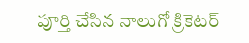పూర్తి చేసిన నాలుగో క్రికెటర్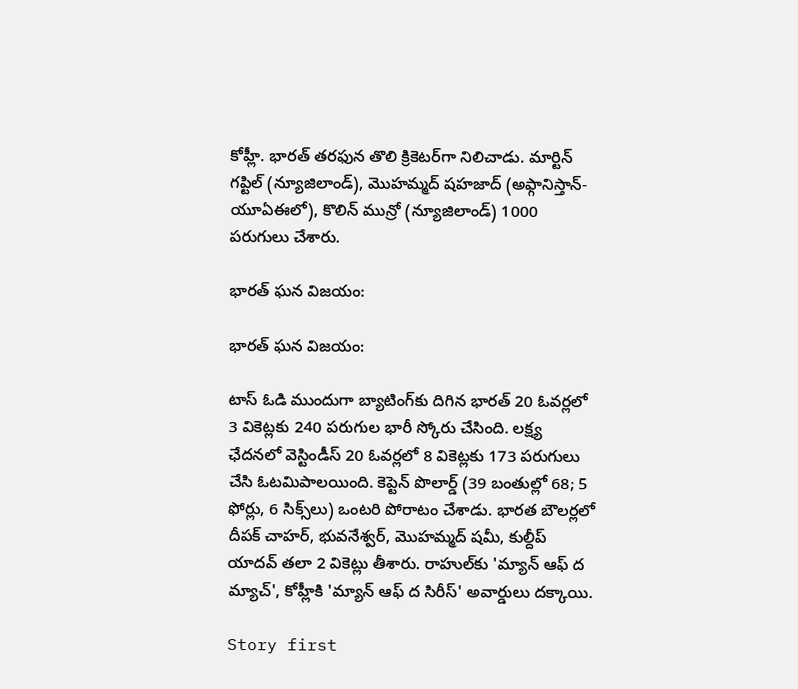కోహ్లీ. భారత్‌ తరఫున తొలి క్రికెటర్‌గా నిలిచాడు. మార్టిన్ గప్టిల్‌ (న్యూజిలాండ్‌), మొహమ్మద్‌ షహజాద్‌ (అఫ్గానిస్తాన్‌- యూఏఈలో), కొలిన్‌ మున్రో (న్యూజిలాండ్‌) 1000 పరుగులు చేశారు.

భారత్ ఘన విజయం:

భారత్ ఘన విజయం:

టాస్‌ ఓడి ముందుగా బ్యాటింగ్‌కు దిగిన భారత్‌ 20 ఓవర్లలో 3 వికెట్లకు 240 పరుగుల భారీ స్కోరు చేసింది. లక్ష్య ఛేదనలో వెస్టిండీస్‌ 20 ఓవర్లలో 8 వికెట్లకు 173 పరుగులు చేసి ఓటమిపాలయింది. కెప్టెన్ పొలార్డ్‌ (39 బంతుల్లో 68; 5 ఫోర్లు, 6 సిక్స్‌లు) ఒంటరి పోరాటం చేశాడు. భారత బౌలర్లలో దీపక్‌ చాహర్, భువనేశ్వర్, మొహమ్మద్ షమీ, కుల్దీప్‌ యాదవ్ తలా 2 వికెట్లు తీశారు. రాహుల్‌కు 'మ్యాన్‌ ఆఫ్‌ ద మ్యాచ్‌', కోహ్లీకి 'మ్యాన్‌ ఆఫ్‌ ద సిరీస్‌' అవార్డులు దక్కాయి.

Story first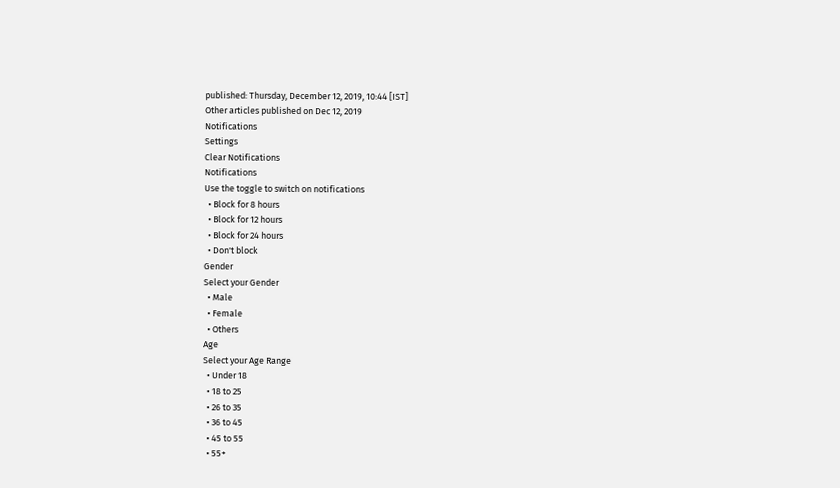published: Thursday, December 12, 2019, 10:44 [IST]
Other articles published on Dec 12, 2019
Notifications
Settings
Clear Notifications
Notifications
Use the toggle to switch on notifications
  • Block for 8 hours
  • Block for 12 hours
  • Block for 24 hours
  • Don't block
Gender
Select your Gender
  • Male
  • Female
  • Others
Age
Select your Age Range
  • Under 18
  • 18 to 25
  • 26 to 35
  • 36 to 45
  • 45 to 55
  • 55+